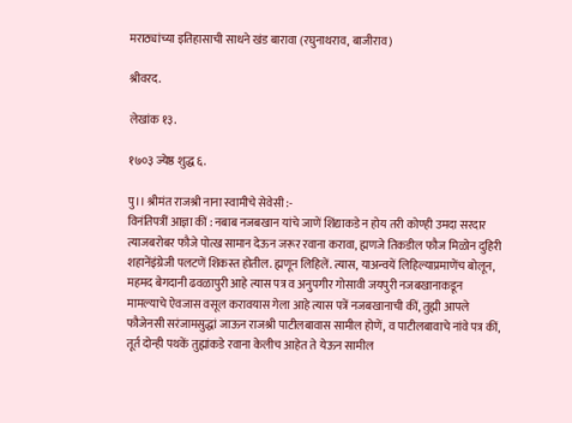मराठ्यांच्या इतिहासाची साधने खंड बारावा (रघुनाथराव, बाजीराव)

श्रीवरद.

लेखांक १३.

१७०३ ज्येष्ठ शुद्ध ६.

पु।। श्रीमंत राजश्री नाना स्वामीचे सेवेसी :-
विनंतिपत्रीं आज्ञा कीं : नबाब नजबखान यांचे जाणें शिंद्याकडे न होय तरी कोण्ही उमदा सरदार त्याजबरोबर फौजे पोत्ख सामान देऊन जरूर रवाना करावा, ह्मणजे तिकडील फौज मिळोन दुहिरी शहानेंइंग्रेजी पलटणें शिकस्त होतील. ह्मणून लिहिलें. त्यास, याअन्वयें लिहिल्याप्रमाणेंच बोलून, महमद बेगदानी ढवळापुरी आहे त्यास पत्र व अनुपगीर गोसावी जयपुरी नजबखानाकडून मामल्याचे ऐवजास वसूल करावयास गेला आहे त्यास पत्रें नजबखानाची कीं, तुह्मी आपले फौजेनसी सरंजामसुद्धां जाऊन राजश्री पाटीलबावास सामील होणें, व पाटीलबावाचे नांवे पत्र कीं, तूर्त दोन्ही पथकें तुह्मांकडे रवाना केलीच आहेत ते येऊन सामील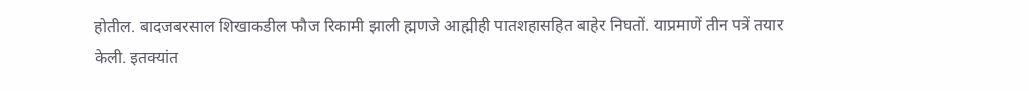होतील. बादजबरसाल शिखाकडील फौज रिकामी झाली ह्मणजे आह्मीही पातशहासहित बाहेर निघतों. याप्रमाणें तीन पत्रें तयार केली. इतक्यांत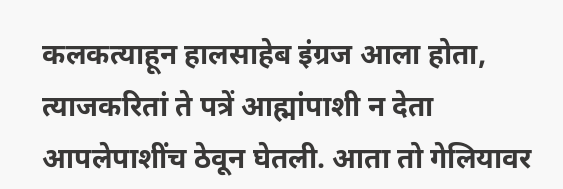कलकत्याहून हालसाहेब इंग्रज आला होता, त्याजकरितां ते पत्रें आह्मांपाशी न देता आपलेपाशींच ठेवून घेतली. आता तो गेलियावर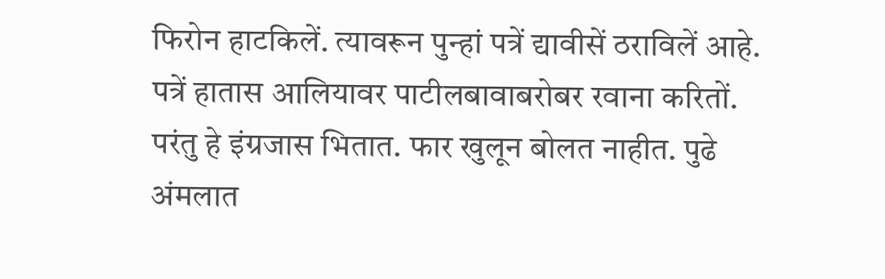फिरोन हाटकिलें. त्यावरून पुन्हां पत्रें द्यावीसें ठराविलें आहे. पत्रें हातास आलियावर पाटीलबावाबरोबर रवाना करितों. परंतु हे इंग्रजास भितात. फार खुलून बोलत नाहीत. पुढे अंमलात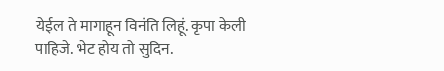येईल ते मागाहून विनंति लिहूं. कृपा केली पाहिजे. भेट होय तो सुदिन.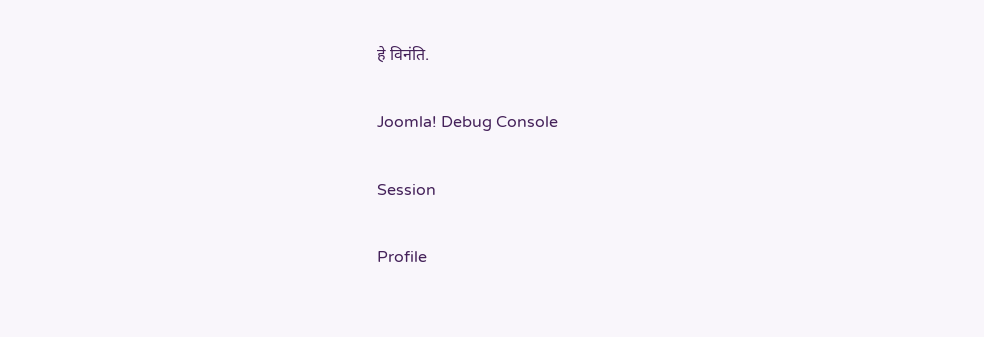हे विनंति.

Joomla! Debug Console

Session

Profile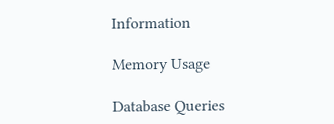Information

Memory Usage

Database Queries